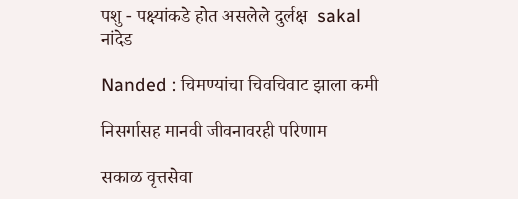पशु - पक्ष्यांकडे होत असलेले दुर्लक्ष  sakal
नांदेड

Nanded : चिमण्यांचा चिवचिवाट झाला कमी

निसर्गासह मानवी जीवनावरही परिणाम

सकाळ वृत्तसेवा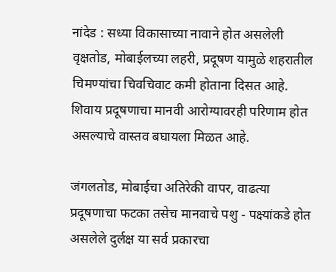नांदेड : सध्या विकासाच्या नावाने होत असलेली वृक्षतोड, मोबाईलच्या लहरी, प्रदूषण यामुळे शहरातील चिमण्यांचा चिवचिवाट कमी होताना दिसत आहे. शिवाय प्रदूषणाचा मानवी आरोग्यावरही परिणाम होत असल्याचे वास्तव बघायला मिळत आहे.

जंगलतोड, मोबाईचा अतिरेकी वापर, वाढत्या प्रदूषणाचा फटका तसेच मानवाचे पशु - पक्ष्यांकडे होत असलेले दुर्लक्ष या सर्व प्रकारचा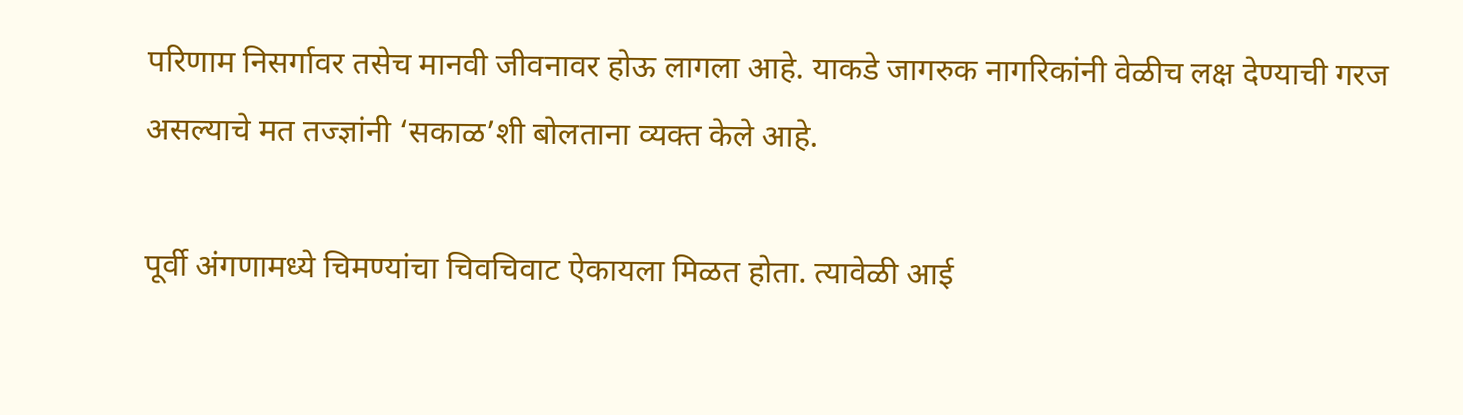परिणाम निसर्गावर तसेच मानवी जीवनावर होऊ लागला आहे. याकडे जागरुक नागरिकांनी वेळीच लक्ष देण्याची गरज असल्याचे मत तज्ज्ञांनी ‘सकाळ’शी बोलताना व्यक्त केले आहे.

पूर्वी अंगणामध्ये चिमण्यांचा चिवचिवाट ऐकायला मिळत होता. त्यावेळी आई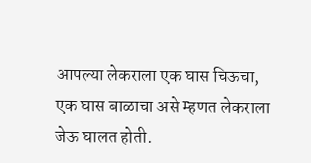आपल्या लेकराला एक घास चिऊचा, एक घास बाळाचा असे म्हणत लेकराला जेऊ घालत होती.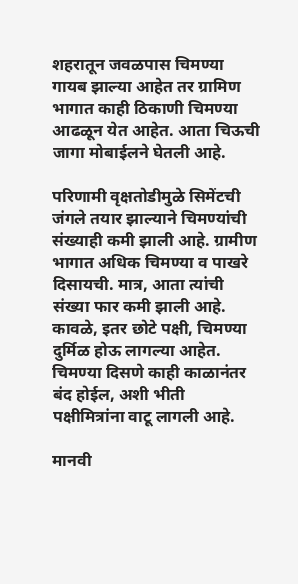शहरातून जवळपास चिमण्या गायब झाल्या आहेत तर ग्रामिण भागात काही ठिकाणी चिमण्या आढळून येत आहेत. आता चिऊची जागा मोबाईलने घेतली आहे.

परिणामी वृक्षतोडीमुळे सिमेंटची जंगले तयार झाल्याने चिमण्यांची संख्याही कमी झाली आहे. ग्रामीण भागात अधिक चिमण्या व पाखरे दिसायची. मात्र, आता त्यांची संख्या फार कमी झाली आहे. कावळे, इतर छोटे पक्षी, चिमण्या दुर्मिळ होऊ लागल्या आहेत. चिमण्या दिसणे काही काळानंतर बंद होईल, अशी भीती पक्षीमित्रांना वाटू लागली आहे.

मानवी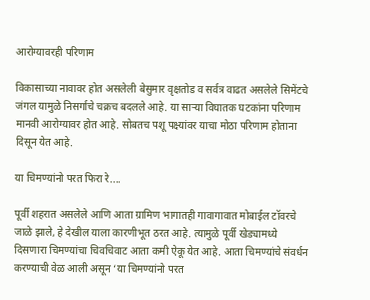आरोग्यावरही परिणाम

विकासाच्या नावावर होत असलेली बेसुमार वृक्षतोड व सर्वत्र वाढत असलेले सिमेंटचे जंगल यामुळे निसर्गाचे चक्रच बदलले आहे. या साऱ्या विघातक घटकांना परिणाम मानवी आरोग्यावर होत आहे. सोबतच पशू पक्ष्यांवर याचा मोठा परिणाम होताना दिसून येत आहे.

या चिमण्यांनो परत फिरा रे....

पूर्वी शहरात असलेले आणि आता ग्रामिण भागातही गावागावात मोबाईल टॉवरचे जाळे झाले, हे देखील याला कारणीभूत ठरत आहे. त्यामुळे पूर्वी खेड्यामध्ये दिसणारा चिमण्यांचा चिवचिवाट आता कमी ऐकू येत आहे. आता चिमण्यांचे संवर्धन करण्याची वेळ आली असून ‘या चिमण्यांनो परत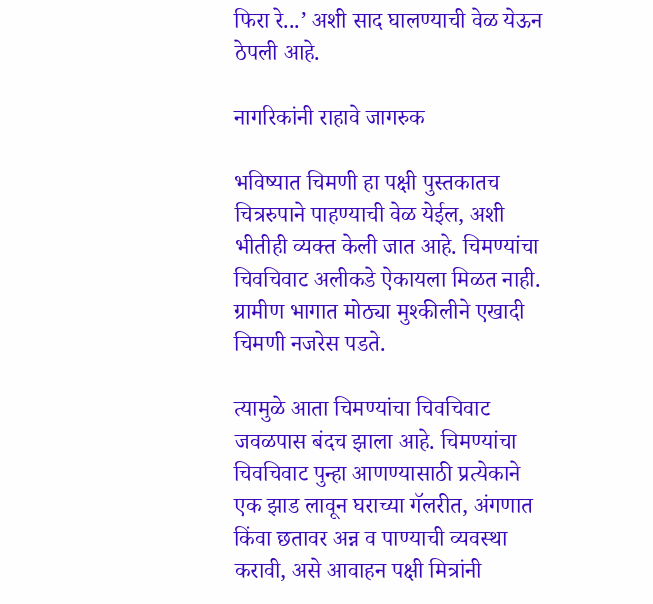फिरा रे...’ अशी साद घालण्याची वेळ येऊन ठेपली आहे.

नागरिकांनी राहावे जागरुक

भविष्यात चिमणी हा पक्षी पुस्तकातच चित्ररुपाने पाहण्याची वेळ येईल, अशी भीतीही व्यक्त केली जात आहे. चिमण्यांचा चिवचिवाट अलीकडे ऐकायला मिळत नाही. ग्रामीण भागात मोठ्या मुश्कीलीने एखादी चिमणी नजरेस पडते.

त्यामुळे आता चिमण्यांचा चिवचिवाट जवळपास बंदच झाला आहे. चिमण्यांचा चिवचिवाट पुन्हा आणण्यासाठी प्रत्येकाने एक झाड लावून घराच्या गॅलरीत, अंगणात किंवा छतावर अन्न व पाण्याची व्यवस्था करावी, असे आवाहन पक्षी मित्रांनी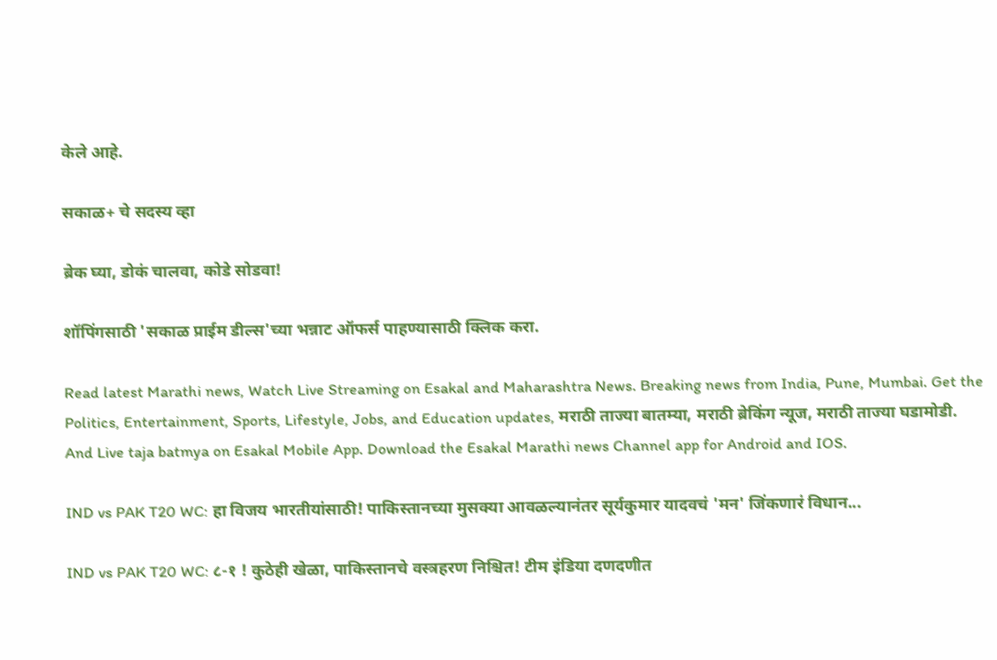केले आहे.

सकाळ+ चे सदस्य व्हा

ब्रेक घ्या, डोकं चालवा, कोडे सोडवा!

शॉपिंगसाठी 'सकाळ प्राईम डील्स'च्या भन्नाट ऑफर्स पाहण्यासाठी क्लिक करा.

Read latest Marathi news, Watch Live Streaming on Esakal and Maharashtra News. Breaking news from India, Pune, Mumbai. Get the Politics, Entertainment, Sports, Lifestyle, Jobs, and Education updates, मराठी ताज्या बातम्या, मराठी ब्रेकिंग न्यूज, मराठी ताज्या घडामोडी. And Live taja batmya on Esakal Mobile App. Download the Esakal Marathi news Channel app for Android and IOS.

IND vs PAK T20 WC: हा विजय भारतीयांसाठी! पाकिस्तानच्या मुसक्या आवळल्यानंतर सूर्यकुमार यादवचं 'मन' जिंकणारं विधान...

IND vs PAK T20 WC: ८-१ ! कुठेही खेळा, पाकिस्तानचे वस्त्रहरण निश्चित! टीम इंडिया दणदणीत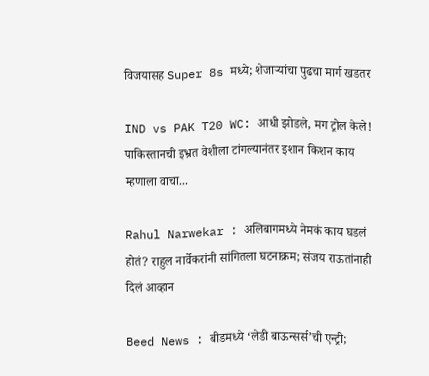विजयासह Super 8s मध्ये; शेजाऱ्यांचा पुढचा मार्ग खडतर

IND vs PAK T20 WC: आधी झोडले, मग ट्रोल केले! पाकिस्तानची इभ्रत वेशीला टांगल्यानंतर इशान किशन काय म्हणाला वाचा...

Rahul Narwekar : अलिबागमध्ये नेमकं काय घडलं होतं? राहुल नार्वेकरांनी सांगितला घटनाक्रम; संजय राऊतांनाही दिलं आव्हान

Beed News : बीडमध्ये ‘लेडी बाऊन्सर्स’ची एन्ट्री;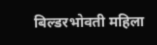बिल्डरभोवती महिला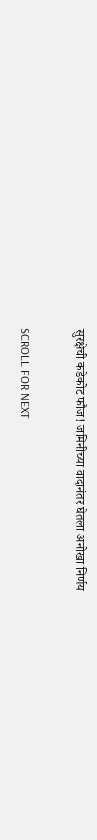सुरक्षेची कडेकोट फौज! जमिनीच्या वादानंतर घेतला अनोखा निर्णय

SCROLL FOR NEXT